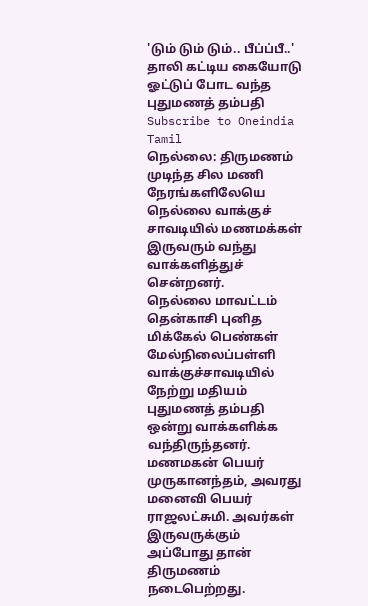'டும் டும் டும்.. பீப்ப்பீ..' தாலி கட்டிய கையோடு ஓட்டுப் போட வந்த புதுமணத் தம்பதி
Subscribe to Oneindia Tamil
நெல்லை: திருமணம் முடிந்த சில மணி நேரங்களிலேயெ நெல்லை வாக்குச் சாவடியில் மணமக்கள் இருவரும் வந்து வாக்களித்துச் சென்றனர்.
நெல்லை மாவட்டம் தென்காசி புனித மிக்கேல் பெண்கள் மேல்நிலைப்பள்ளி வாக்குச்சாவடியில் நேற்று மதியம் புதுமணத் தம்பதி ஒன்று வாக்களிக்க வந்திருந்தனர்.
மணமகன் பெயர் முருகானந்தம், அவரது மனைவி பெயர் ராஜலட்சுமி. அவர்கள் இருவருக்கும் அப்போது தான் திருமணம் நடைபெற்றது.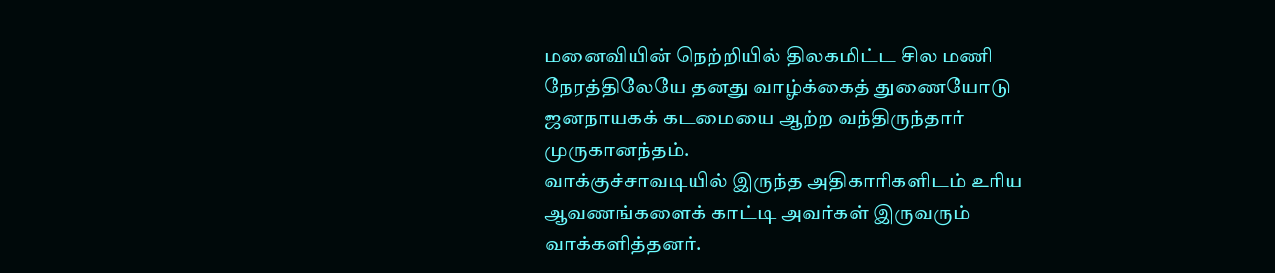மனைவியின் நெற்றியில் திலகமிட்ட சில மணி நேரத்திலேயே தனது வாழ்க்கைத் துணையோடு ஜனநாயகக் கடமையை ஆற்ற வந்திருந்தார் முருகானந்தம்.
வாக்குச்சாவடியில் இருந்த அதிகாரிகளிடம் உரிய ஆவணங்களைக் காட்டி அவர்கள் இருவரும் வாக்களித்தனர்.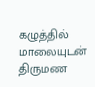கழுத்தில் மாலையுடன் திருமண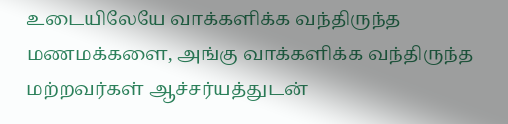உடையிலேயே வாக்களிக்க வந்திருந்த மணமக்களை, அங்கு வாக்களிக்க வந்திருந்த மற்றவர்கள் ஆச்சர்யத்துடன்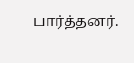பார்த்தனர்.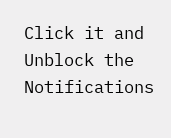Click it and Unblock the Notifications